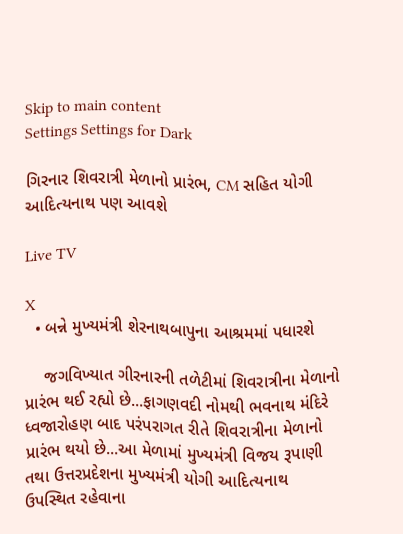Skip to main content
Settings Settings for Dark

ગિરનાર શિવરાત્રી મેળાનો પ્રારંભ, CM સહિત યોગી આદિત્યનાથ પણ આવશે

Live TV

X
  • બન્ને મુખ્યમંત્રી શેરનાથબાપુના આશ્રમમાં પધારશે

    જગવિખ્યાત ગીરનારની તળેટીમાં શિવરાત્રીના મેળાનો પ્રારંભ થઈ રહ્યો છે...ફાગણવદી નોમથી ભવનાથ મંદિરે ધ્વજારોહણ બાદ પરંપરાગત રીતે શિવરાત્રીના મેળાનો પ્રારંભ થયો છે...આ મેળામાં મુખ્યમંત્રી વિજય રૂપાણી તથા ઉત્તરપ્રદેશના મુખ્યમંત્રી યોગી આદિત્યનાથ ઉપસ્થિત રહેવાના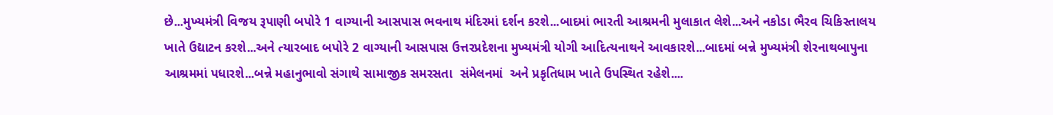છે...મુખ્યમંત્રી વિજય રૂપાણી બપોરે 1 વાગ્યાની આસપાસ ભવનાથ મંદિરમાં દર્શન કરશે...બાદમાં ભારતી આશ્રમની મુલાકાત લેશે...અને નકોડા ભૈરવ ચિકિસ્તાલય ખાતે ઉદ્યાટન કરશે...અને ત્યારબાદ બપોરે 2 વાગ્યાની આસપાસ ઉત્તરપ્રદેશના મુખ્યમંત્રી યોગી આદિત્યનાથને આવકારશે...બાદમાં બન્ને મુખ્યમંત્રી શેરનાથબાપુના આશ્રમમાં પધારશે...બન્ને મહાનુભાવો સંગાથે સામાજીક સમરસતા  સંમેલનમાં  અને પ્રકૃતિધામ ખાતે ઉપસ્થિત રહેશે....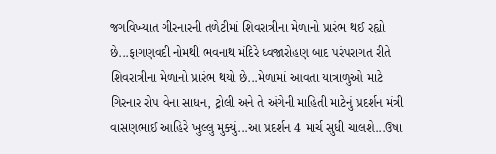જગવિખ્યાત ગીરનારની તળેટીમાં શિવરાત્રીના મેળાનો પ્રારંભ થઈ રહ્યો છે...ફાગણવદી નોમથી ભવનાથ મંદિરે ધ્વજારોહણ બાદ પરંપરાગત રીતે શિવરાત્રીના મેળાનો પ્રારંભ થયો છે...મેળામાં આવતા યાત્રાળુઓ માટે ગિરનાર રોપ વેના સાધન, ટ્રોલી અને તે અંગેની માહિતી માટેનું પ્રદર્શન મંત્રી વાસણભાઈ આહિરે ખુલ્લુ મુક્યું...આ પ્રદર્શન 4 માર્ચ સુધી ચાલશે...ઉષા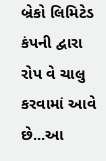બ્રેકો લિમિટેડ કંપની દ્વારા રોપ વે ચાલુ કરવામાં આવે છે...આ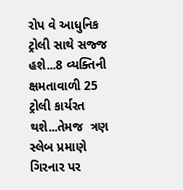રોપ વે આધુનિક ટ્રોલી સાથે સજ્જ હશે...8 વ્યક્તિની ક્ષમતાવાળી 25 ટ્રોલી કાર્યરત થશે...તેમજ  ત્રણ સ્લેબ પ્રમાણે ગિરનાર પર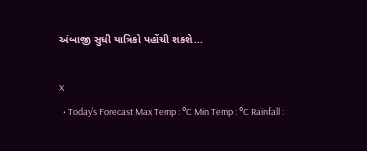અંબાજી સુધી યાત્રિકો પહોંચી શકશે...

X
  • Today’s Forecast Max Temp : °C Min Temp : °C Rainfall :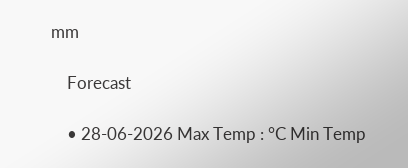mm

    Forecast

    • 28-06-2026 Max Temp : °C Min Temp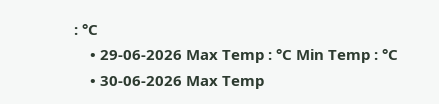: °C
    • 29-06-2026 Max Temp : °C Min Temp : °C
    • 30-06-2026 Max Temp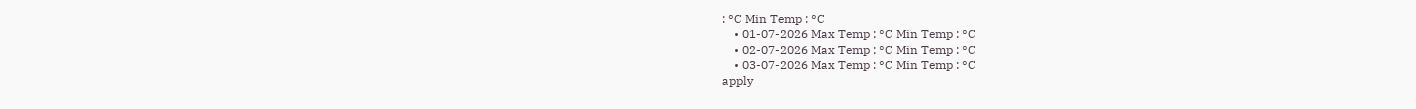: °C Min Temp : °C
    • 01-07-2026 Max Temp : °C Min Temp : °C
    • 02-07-2026 Max Temp : °C Min Temp : °C
    • 03-07-2026 Max Temp : °C Min Temp : °C
apply